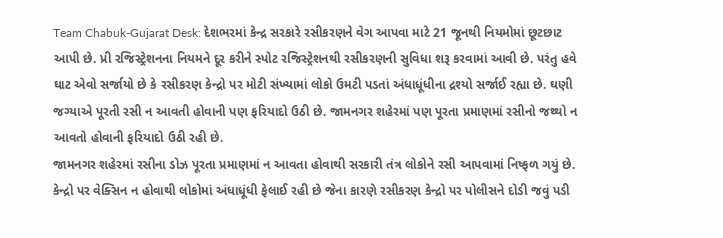Team Chabuk-Gujarat Desk: દેશભરમાં કેન્દ્ર સરકારે રસીકરણને વેગ આપવા માટે 21 જૂનથી નિયમોમાં છૂટછાટ આપી છે. પ્રી રજિસ્ટ્રેશનના નિયમને દૂર કરીને સ્પોટ રજિસ્ટ્રેશનથી રસીકરણની સુવિધા શરૂ કરવામાં આવી છે. પરંતુ હવે ઘાટ એવો સર્જાયો છે કે રસીકરણ કેન્દ્રો પર મોટી સંખ્યામાં લોકો ઉમટી પડતાં અંધાધૂંધીના દ્રશ્યો સર્જાઈ રહ્યા છે. ઘણી જગ્યાએ પૂરતી રસી ન આવતી હોવાની પણ ફરિયાદો ઉઠી છે. જામનગર શહેરમાં પણ પૂરતા પ્રમાણમાં રસીનો જથ્થો ન આવતો હોવાની ફરિયાદો ઉઠી રહી છે.
જામનગર શહેરમાં રસીના ડોઝ પૂરતા પ્રમાણમાં ન આવતા હોવાથી સરકારી તંત્ર લોકોને રસી આપવામાં નિષ્ફળ ગયું છે. કેન્દ્રો પર વેક્સિન ન હોવાથી લોકોમાં અંધાધૂંધી ફેલાઈ રહી છે જેના કારણે રસીકરણ કેન્દ્રો પર પોલીસને દોડી જવું પડી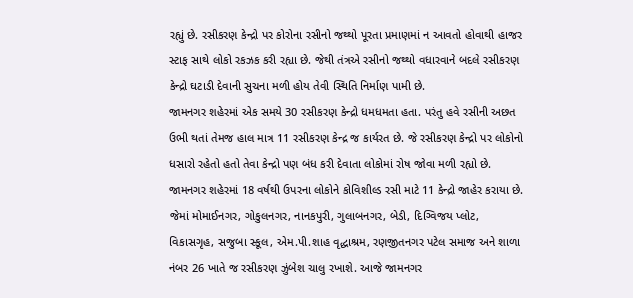રહ્યું છે. રસીકરણ કેન્દ્રો પર કોરોના રસીનો જથ્થો પૂરતા પ્રમાણમાં ન આવતો હોવાથી હાજર સ્ટાફ સાથે લોકો રકઝક કરી રહ્યા છે. જેથી તંત્રએ રસીનો જથ્થો વધારવાને બદલે રસીકરણ કેન્દ્રો ઘટાડી દેવાની સુચના મળી હોય તેવી સ્થિતિ નિર્માણ પામી છે.
જામનગર શહેરમાં એક સમયે 30 રસીકરણ કેન્દ્રો ધમધમતા હતા. પરંતુ હવે રસીની અછત ઉભી થતાં તેમજ હાલ માત્ર 11 રસીકરણ કેન્દ્ર જ કાર્યરત છે. જે રસીકરણ કેન્દ્રો પર લોકોનો ધસારો રહેતો હતો તેવા કેન્દ્રો પણ બંધ કરી દેવાતા લોકોમાં રોષ જોવા મળી રહ્યો છે. જામનગર શહેરમાં 18 વર્ષથી ઉપરના લોકોને કોવિશીલ્ડ રસી માટે 11 કેન્દ્રો જાહેર કરાયા છે. જેમાં મોમાઈનગર, ગોકુલનગર, નાનકપુરી, ગુલાબનગર, બેડી, દિગ્વિજય પ્લોટ, વિકાસગૃહ, સજુબા સ્કૂલ, એમ.પી.શાહ વૃદ્ધાશ્રમ, રણજીતનગર પટેલ સમાજ અને શાળા નંબર 26 ખાતે જ રસીકરણ ઝુંબેશ ચાલુ રખાશે. આજે જામનગર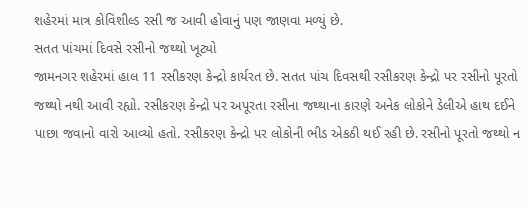શહેરમાં માત્ર કોવિશીલ્ડ રસી જ આવી હોવાનું પણ જાણવા મળ્યું છે.
સતત પાંચમાં દિવસે રસીનો જથ્થો ખૂટ્યો
જામનગર શહેરમાં હાલ 11 રસીકરણ કેન્દ્રો કાર્યરત છે. સતત પાંચ દિવસથી રસીકરણ કેન્દ્રો પર રસીનો પૂરતો જથ્થો નથી આવી રહ્યો. રસીકરણ કેન્દ્રો પર અપૂરતા રસીના જથ્થાના કારણે અનેક લોકોને ડેલીએ હાથ દઈને પાછા જવાનો વારો આવ્યો હતો. રસીકરણ કેન્દ્રો પર લોકોની ભીડ એકઠી થઈ રહી છે. રસીનો પૂરતો જથ્થો ન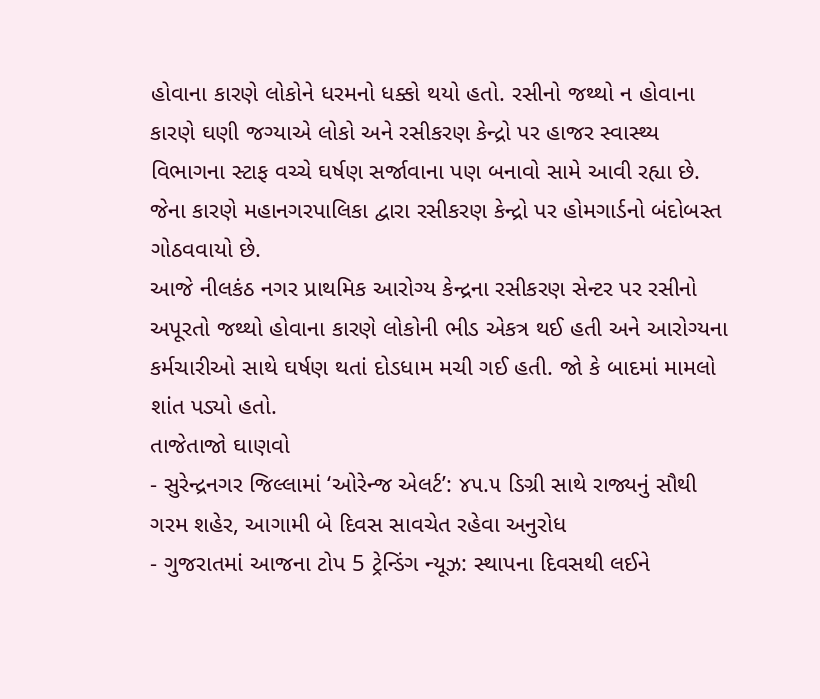હોવાના કારણે લોકોને ધરમનો ધક્કો થયો હતો. રસીનો જથ્થો ન હોવાના કારણે ઘણી જગ્યાએ લોકો અને રસીકરણ કેન્દ્રો પર હાજર સ્વાસ્થ્ય વિભાગના સ્ટાફ વચ્ચે ઘર્ષણ સર્જાવાના પણ બનાવો સામે આવી રહ્યા છે. જેના કારણે મહાનગરપાલિકા દ્વારા રસીકરણ કેન્દ્રો પર હોમગાર્ડનો બંદોબસ્ત ગોઠવવાયો છે.
આજે નીલકંઠ નગર પ્રાથમિક આરોગ્ય કેન્દ્રના રસીકરણ સેન્ટર પર રસીનો અપૂરતો જથ્થો હોવાના કારણે લોકોની ભીડ એકત્ર થઈ હતી અને આરોગ્યના કર્મચારીઓ સાથે ઘર્ષણ થતાં દોડધામ મચી ગઈ હતી. જો કે બાદમાં મામલો શાંત પડ્યો હતો.
તાજેતાજો ઘાણવો
- સુરેન્દ્રનગર જિલ્લામાં ‘ઓરેન્જ એલર્ટ’: ૪૫.૫ ડિગ્રી સાથે રાજ્યનું સૌથી ગરમ શહેર, આગામી બે દિવસ સાવચેત રહેવા અનુરોધ
- ગુજરાતમાં આજના ટોપ 5 ટ્રેન્ડિંગ ન્યૂઝ: સ્થાપના દિવસથી લઈને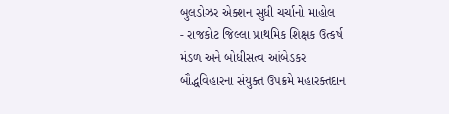બુલડોઝર એક્શન સુધી ચર્ચાનો માહોલ
- રાજકોટ જિલ્લા પ્રાથમિક શિક્ષક ઉત્કર્ષ મંડળ અને બોધીસત્વ આંબેડકર બૌદ્ધવિહારના સંયુક્ત ઉપક્રમે મહારક્તદાન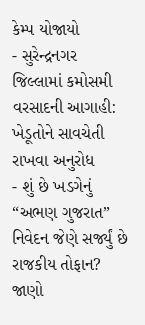કેમ્પ યોજાયો
- સુરેન્દ્રનગર જિલ્લામાં કમોસમી વરસાદની આગાહી: ખેડૂતોને સાવચેતી રાખવા અનુરોધ
- શું છે ખડગેનું “અભણ ગુજરાત” નિવેદન જેણે સર્જ્યું છે રાજકીય તોફાન? જાણો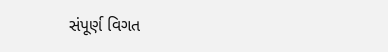સંપૂર્ણ વિગત